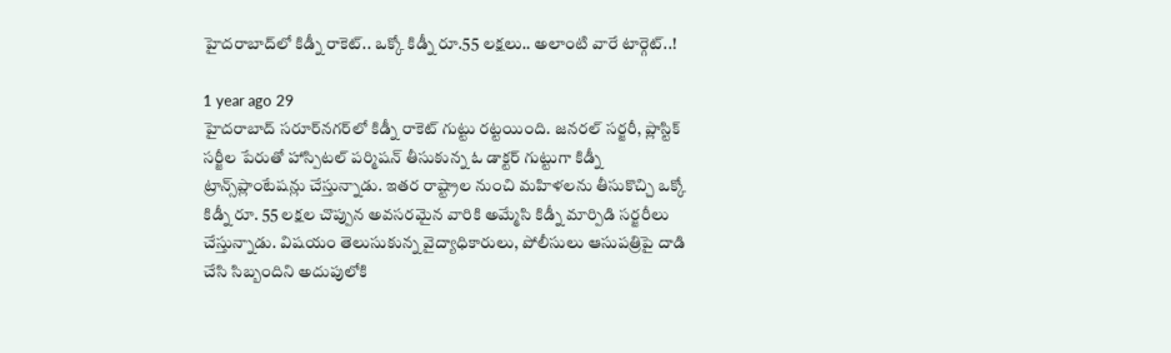హైదరాబాద్‌లో కిడ్నీ రాకెట్.. ఒక్కో కిడ్నీ రూ.55 లక్షలు.. అలాంటి వారే టార్గెట్..!

1 year ago 29
హైదరాబాద్ సరూర్‌నగర్‌లో కిడ్నీ రాకెట్ గుట్టు రట్టయింది. జనరల్ సర్జరీ, ప్లాస్టిక్ సర్జీల పేరుతో హాస్పిటల్ పర్మిషన్ తీసుకున్న ఓ డాక్టర్ గుట్టుగా కిడ్నీ ట్రాన్స్‌ప్లాంటేషన్లు చేస్తున్నాడు. ఇతర రాష్ట్రాల నుంచి మహిళలను తీసుకొచ్చి ఒక్కో కిడ్నీ రూ. 55 లక్షల చొప్పున అవసరమైన వారికి అమ్మేసి కిడ్నీ మార్పిడి సర్జరీలు చేస్తున్నాడు. విషయం తెలుసుకున్న వైద్యాధికారులు, పోలీసులు ఆసుపత్రిపై దాడి చేసి సిబ్బందిని అదుపులోకి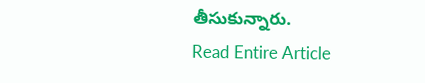తీసుకున్నారు.
Read Entire Article